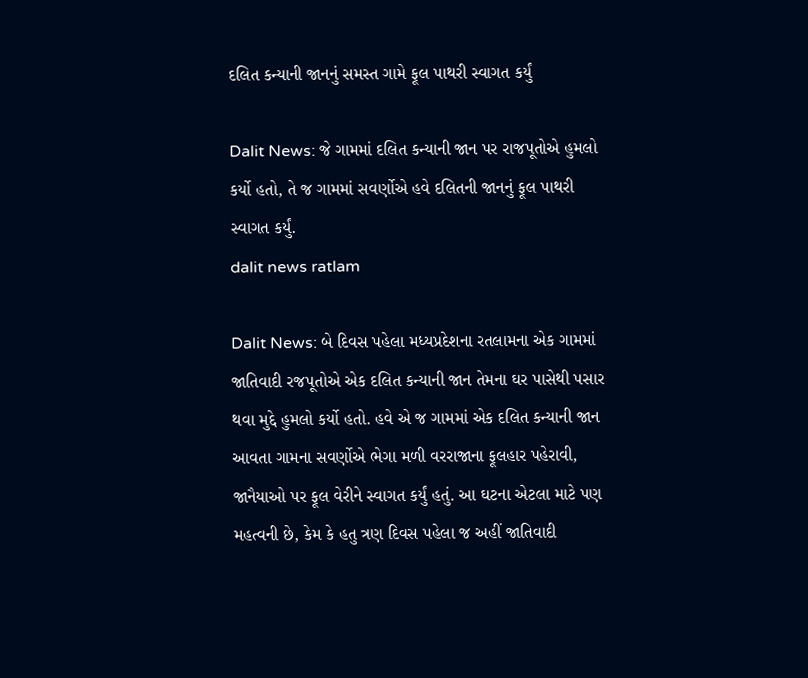દલિત કન્યાની જાનનું સમસ્ત ગામે ફૂલ પાથરી સ્વાગત કર્યું

Dalit News: જે ગામમાં દલિત કન્યાની જાન પર રાજપૂતોએ હુમલો કર્યો હતો, તે જ ગામમાં સવર્ણોએ હવે દલિતની જાનનું ફૂલ પાથરી સ્વાગત કર્યું.
dalit news ratlam

Dalit News: બે દિવસ પહેલા મધ્યપ્રદેશના રતલામના એક ગામમાં જાતિવાદી રજપૂતોએ એક દલિત કન્યાની જાન તેમના ઘર પાસેથી પસાર થવા મુદ્દે હુમલો કર્યો હતો. હવે એ જ ગામમાં એક દલિત કન્યાની જાન આવતા ગામના સવર્ણોએ ભેગા મળી વરરાજાના ફૂલહાર પહેરાવી, જાનૈયાઓ પર ફૂલ વેરીને સ્વાગત કર્યું હતું. આ ઘટના એટલા માટે પણ મહત્વની છે, કેમ કે હતુ ત્રણ દિવસ પહેલા જ અહીં જાતિવાદી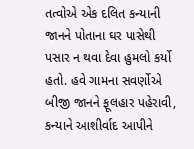તત્વોએ એક દલિત કન્યાની જાનને પોતાના ઘર પાસેથી પસાર ન થવા દેવા હુમલો કર્યો હતો. હવે ગામના સવર્ણોએ બીજી જાનને ફૂલહાર પહેરાવી, કન્યાને આશીર્વાદ આપીને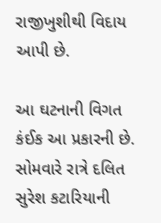રાજીખુશીથી વિદાય આપી છે.

આ ઘટનાની વિગત કંઈક આ પ્રકારની છે. સોમવારે રાત્રે દલિત સુરેશ કટારિયાની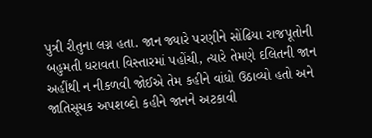પુત્રી રીતુના લગ્ન હતા. જાન જ્યારે પરણીને સોંઢિયા રાજપૂતોની બહુમતી ધરાવતા વિસ્તારમાં પહોંચી, ત્યારે તેમણે દલિતની જાન અહીંથી ન નીકળવી જોઈએ તેમ કહીને વાંધો ઉઠાવ્યો હતો અને જાતિસૂચક અપશબ્દો કહીને જાનને અટકાવી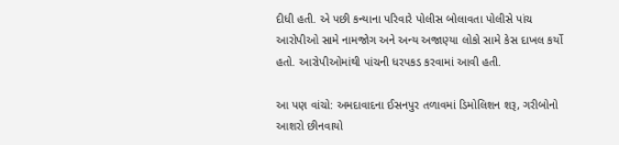દીધી હતી. એ પછી કન્યાના પરિવારે પોલીસ બોલાવતા પોલીસે પાંચ આરોપીઓ સામે નામજોગ અને અન્ય અજાણ્યા લોકો સામે કેસ દાખલ કર્યો હતો. આરોપીઓમાંથી પાંચની ધરપકડ કરવામાં આવી હતી.

આ પણ વાંચો: અમદાવાદના ઈસનપુર તળાવમાં ડિમોલિશન શરૂ, ગરીબોનો આશરો છીનવાયો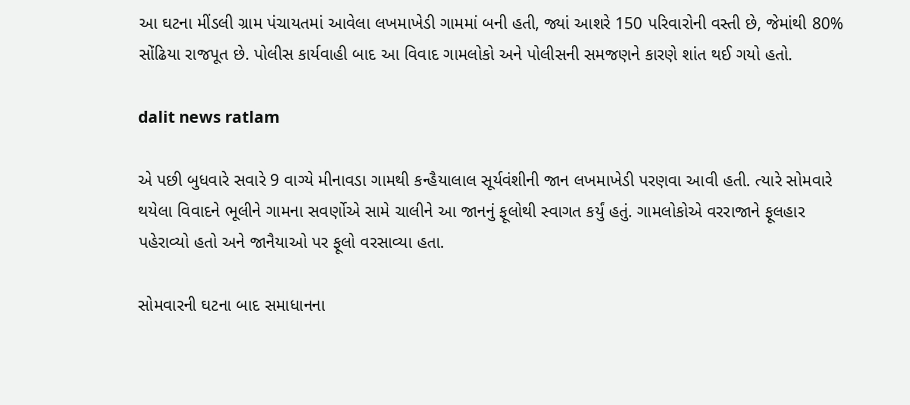આ ઘટના મીંડલી ગ્રામ પંચાયતમાં આવેલા લખમાખેડી ગામમાં બની હતી, જ્યાં આશરે 150 પરિવારોની વસ્તી છે, જેમાંથી 80% સોંઢિયા રાજપૂત છે. પોલીસ કાર્યવાહી બાદ આ વિવાદ ગામલોકો અને પોલીસની સમજણને કારણે શાંત થઈ ગયો હતો.

dalit news ratlam

એ પછી બુધવારે સવારે 9 વાગ્યે મીનાવડા ગામથી કન્હૈયાલાલ સૂર્યવંશીની જાન લખમાખેડી પરણવા આવી હતી. ત્યારે સોમવારે થયેલા વિવાદને ભૂલીને ગામના સવર્ણોએ સામે ચાલીને આ જાનનું ફૂલોથી સ્વાગત કર્યું હતું. ગામલોકોએ વરરાજાને ફૂલહાર પહેરાવ્યો હતો અને જાનૈયાઓ પર ફૂલો વરસાવ્યા હતા.

સોમવારની ઘટના બાદ સમાધાનના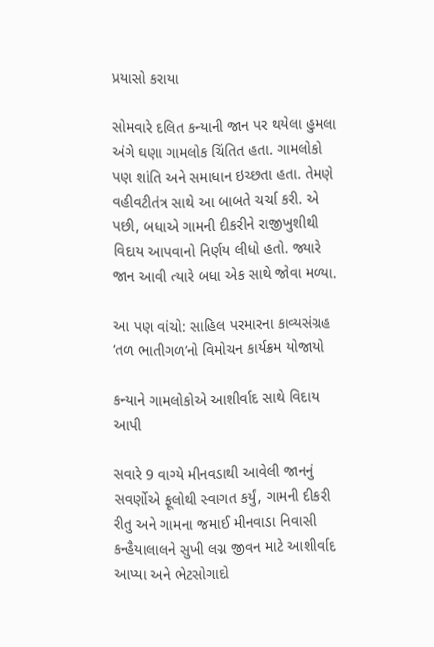પ્રયાસો કરાયા

સોમવારે દલિત કન્યાની જાન પર થયેલા હુમલા અંગે ઘણા ગામલોક ચિંતિત હતા. ગામલોકો પણ શાંતિ અને સમાધાન ઇચ્છતા હતા. તેમણે વહીવટીતંત્ર સાથે આ બાબતે ચર્ચા કરી. એ પછી, બધાએ ગામની દીકરીને રાજીખુશીથી વિદાય આપવાનો નિર્ણય લીધો હતો. જ્યારે જાન આવી ત્યારે બધા એક સાથે જોવા મળ્યા.

આ પણ વાંચો: સાહિલ પરમારના કાવ્યસંગ્રહ ‘તળ ભાતીગળ’નો વિમોચન કાર્યક્રમ યોજાયો

કન્યાને ગામલોકોએ આશીર્વાદ સાથે વિદાય આપી

સવારે 9 વાગ્યે મીનવડાથી આવેલી જાનનું સવર્ણોએ ફૂલોથી સ્વાગત કર્યું, ગામની દીકરી રીતુ અને ગામના જમાઈ મીનવાડા નિવાસી કન્હૈયાલાલને સુખી લગ્ન જીવન માટે આશીર્વાદ આપ્યા અને ભેટસોગાદો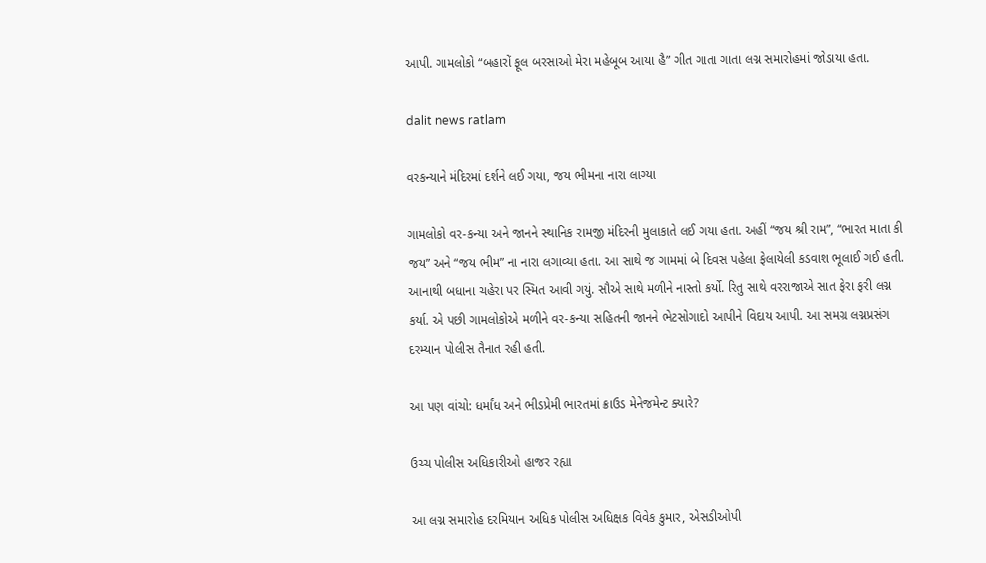આપી. ગામલોકો “બહારોં ફૂલ બરસાઓ મેરા મહેબૂબ આયા હૈ” ગીત ગાતા ગાતા લગ્ન સમારોહમાં જોડાયા હતા.

dalit news ratlam

વરકન્યાને મંદિરમાં દર્શને લઈ ગયા, જય ભીમના નારા લાગ્યા

ગામલોકો વર-કન્યા અને જાનને સ્થાનિક રામજી મંદિરની મુલાકાતે લઈ ગયા હતા. અહીં “જય શ્રી રામ”, “ભારત માતા કી જય” અને “જય ભીમ” ના નારા લગાવ્યા હતા. આ સાથે જ ગામમાં બે દિવસ પહેલા ફેલાયેલી કડવાશ ભૂલાઈ ગઈ હતી. આનાથી બધાના ચહેરા પર સ્મિત આવી ગયું. સૌએ સાથે મળીને નાસ્તો કર્યો. રિતુ સાથે વરરાજાએ સાત ફેરા ફરી લગ્ન કર્યા. એ પછી ગામલોકોએ મળીને વર-કન્યા સહિતની જાનને ભેટસોગાદો આપીને વિદાય આપી. આ સમગ્ર લગ્નપ્રસંગ દરમ્યાન પોલીસ તૈનાત રહી હતી.

આ પણ વાંચો: ધર્માંધ અને ભીડપ્રેમી ભારતમાં ક્રાઉડ મેનેજમેન્ટ ક્યારે?

ઉચ્ચ પોલીસ અધિકારીઓ હાજર રહ્યા

આ લગ્ન સમારોહ દરમિયાન અધિક પોલીસ અધિક્ષક વિવેક કુમાર, એસડીઓપી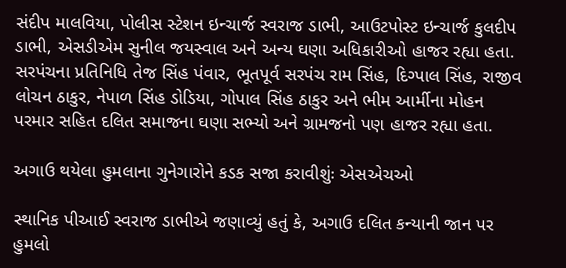સંદીપ માલવિયા, પોલીસ સ્ટેશન ઇન્ચાર્જ સ્વરાજ ડાભી, આઉટપોસ્ટ ઇન્ચાર્જ કુલદીપ ડાભી, એસડીએમ સુનીલ જયસ્વાલ અને અન્ય ઘણા અધિકારીઓ હાજર રહ્યા હતા. સરપંચના પ્રતિનિધિ તેજ સિંહ પંવાર, ભૂતપૂર્વ સરપંચ રામ સિંહ, દિગ્પાલ સિંહ, રાજીવ લોચન ઠાકુર, નેપાળ સિંહ ડોડિયા, ગોપાલ સિંહ ઠાકુર અને ભીમ આર્મીના મોહન પરમાર સહિત દલિત સમાજના ઘણા સભ્યો અને ગ્રામજનો પણ હાજર રહ્યા હતા.

અગાઉ થયેલા હુમલાના ગુનેગારોને કડક સજા કરાવીશુંઃ એસએચઓ

સ્થાનિક પીઆઈ સ્વરાજ ડાભીએ જણાવ્યું હતું કે, અગાઉ દલિત કન્યાની જાન પર હુમલો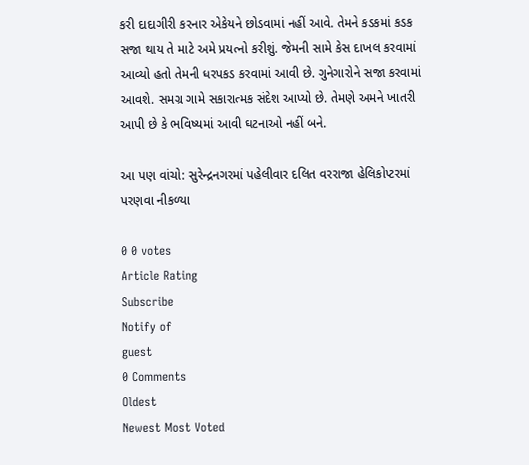કરી દાદાગીરી કરનાર એકેયને છોડવામાં નહીં આવે. તેમને કડકમાં કડક સજા થાય તે માટે અમે પ્રયત્નો કરીશું. જેમની સામે કેસ દાખલ કરવામાં આવ્યો હતો તેમની ધરપકડ કરવામાં આવી છે. ગુનેગારોને સજા કરવામાં આવશે. સમગ્ર ગામે સકારાત્મક સંદેશ આપ્યો છે. તેમણે અમને ખાતરી આપી છે કે ભવિષ્યમાં આવી ઘટનાઓ નહીં બને.

આ પણ વાંચો: સુરેન્દ્રનગરમાં પહેલીવાર દલિત વરરાજા હેલિકોપ્ટરમાં પરણવા નીકળ્યા

0 0 votes
Article Rating
Subscribe
Notify of
guest
0 Comments
Oldest
Newest Most Voted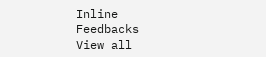Inline Feedbacks
View all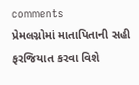comments
પ્રેમલગ્નોમાં માતાપિતાની સહી ફરજિયાત કરવા વિશે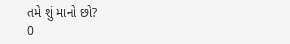તમે શું માનો છો?
0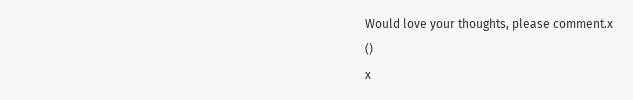Would love your thoughts, please comment.x
()
x